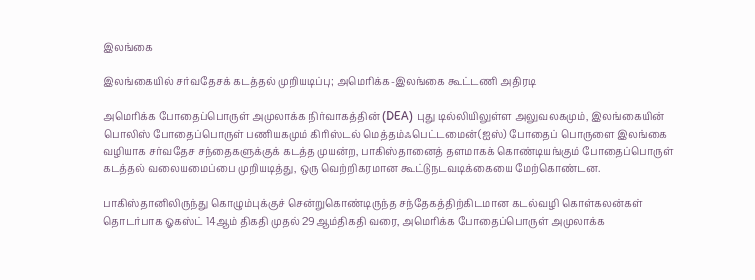இலங்கை

இலங்கையில் சர்வதேசக் கடத்தல் முறியடிப்பு; அமெரிக்க-இலங்கை கூட்டணி அதிரடி

அமெரிக்க போதைப்பொருள் அமுலாக்க நிர்வாகத்தின் (DEA) புது டில்லியிலுள்ள அலுவலகமும், இலங்கையின் பொலிஸ் போதைப்பொருள் பணியகமும் கிரிஸ்டல் மெத்தம்ஃபெட்டமைன்(ஐஸ்) போதைப் பொருளை இலங்கை வழியாக சர்வதேச சந்தைகளுக்குக் கடத்த முயன்ற, பாகிஸ்தானைத் தளமாகக் கொண்டியங்கும் போதைப்பொருள் கடத்தல் வலையமைப்பை முறியடித்து, ஒரு வெற்றிகரமான கூட்டுநடவடிக்கையை மேற்கொண்டன.

பாகிஸ்தானிலிருந்து கொழும்புக்குச் சென்றுகொண்டிருந்த சந்தேகத்திற்கிடமான கடல்வழி கொள்கலன்கள் தொடர்பாக ஓகஸ்ட் 14ஆம் திகதி முதல் 29ஆம்திகதி வரை, அமெரிக்க போதைப்பொருள் அமுலாக்க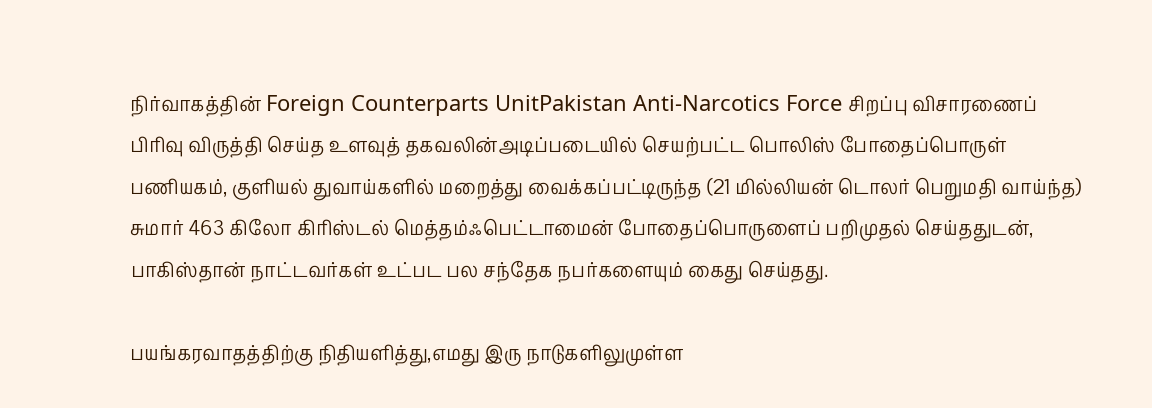நிர்வாகத்தின் Foreign Counterparts UnitPakistan Anti-Narcotics Force சிறப்பு விசாரணைப் பிரிவு விருத்தி செய்த உளவுத் தகவலின்அடிப்படையில் செயற்பட்ட பொலிஸ் போதைப்பொருள் பணியகம், குளியல் துவாய்களில் மறைத்து வைக்கப்பட்டிருந்த (21 மில்லியன் டொலர் பெறுமதி வாய்ந்த) சுமார் 463 கிலோ கிரிஸ்டல் மெத்தம்ஃபெட்டாமைன் போதைப்பொருளைப் பறிமுதல் செய்ததுடன், பாகிஸ்தான் நாட்டவர்கள் உட்பட பல சந்தேக நபர்களையும் கைது செய்தது.

பயங்கரவாதத்திற்கு நிதியளித்து,எமது இரு நாடுகளிலுமுள்ள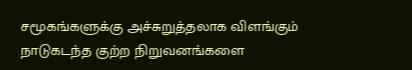சமூகங்களுக்கு அச்சுறுத்தலாக விளங்கும் நாடுகடந்த குற்ற நிறுவனங்களை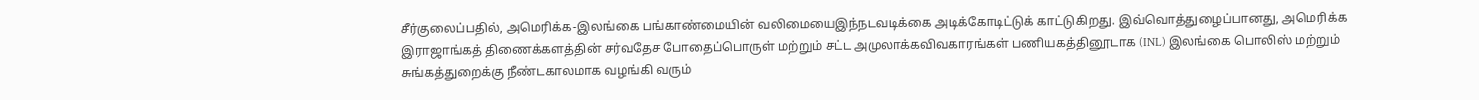சீர்குலைப்பதில், அமெரிக்க-இலங்கை பங்காண்மையின் வலிமையைஇந்நடவடிக்கை அடிக்கோடிட்டுக் காட்டுகிறது. இவ்வொத்துழைப்பானது, அமெரிக்க
இராஜாங்கத் திணைக்களத்தின் சர்வதேச போதைப்பொருள் மற்றும் சட்ட அமுலாக்கவிவகாரங்கள் பணியகத்தினூடாக (INL) இலங்கை பொலிஸ் மற்றும் சுங்கத்துறைக்கு நீண்டகாலமாக வழங்கி வரும்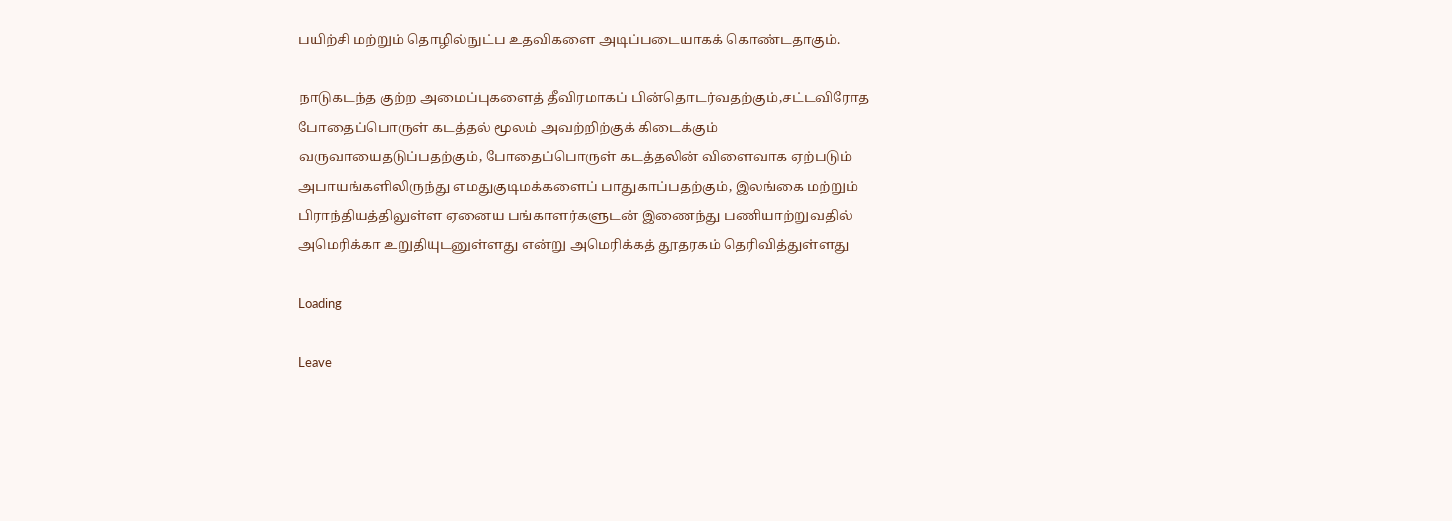பயிற்சி மற்றும் தொழில்நுட்ப உதவிகளை அடிப்படையாகக் கொண்டதாகும்.

நாடுகடந்த குற்ற அமைப்புகளைத் தீவிரமாகப் பின்தொடர்வதற்கும்,சட்டவிரோத போதைப்பொருள் கடத்தல் மூலம் அவற்றிற்குக் கிடைக்கும் வருவாயைதடுப்பதற்கும், போதைப்பொருள் கடத்தலின் விளைவாக ஏற்படும் அபாயங்களிலிருந்து எமதுகுடிமக்களைப் பாதுகாப்பதற்கும், இலங்கை மற்றும் பிராந்தியத்திலுள்ள ஏனைய பங்காளர்களுடன் இணைந்து பணியாற்றுவதில் அமெரிக்கா உறுதியுடனுள்ளது என்று அமெரிக்கத் தூதரகம் தெரிவித்துள்ளது

Loading

Leave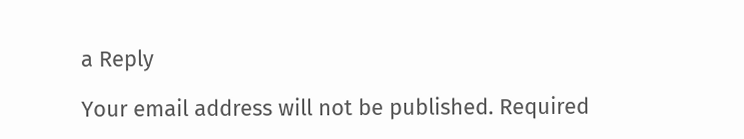a Reply

Your email address will not be published. Required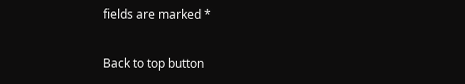fields are marked *

Back to top button